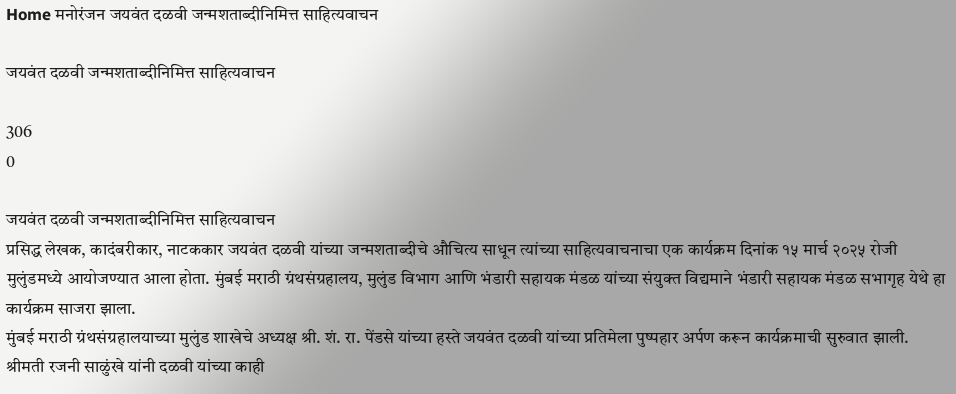Home मनोरंजन जयवंत दळवी जन्मशताब्दीनिमित्त साहित्यवाचन

जयवंत दळवी जन्मशताब्दीनिमित्त साहित्यवाचन

306
0

जयवंत दळवी जन्मशताब्दीनिमित्त साहित्यवाचन
प्रसिद्ध लेखक, कादंबरीकार, नाटककार जयवंत दळवी यांच्या जन्मशताब्दीचे औचित्य साधून त्यांच्या साहित्यवाचनाचा एक कार्यक्रम दिनांक १५ मार्च २०२५ रोजी मुलुंडमध्ये आयोजण्यात आला होता. मुंबई मराठी ग्रंथसंग्रहालय, मुलुंड विभाग आणि भंडारी सहायक मंडळ यांच्या संयुक्त विद्यमाने भंडारी सहायक मंडळ सभागृह येथे हा कार्यक्रम साजरा झाला.
मुंबई मराठी ग्रंथसंग्रहालयाच्या मुलुंड शाखेचे अध्यक्ष श्री. शं. रा. पेंडसे यांच्या हस्ते जयवंत दळवी यांच्या प्रतिमेला पुष्पहार अर्पण करून कार्यक्रमाची सुरुवात झाली.
श्रीमती रजनी साळुंखे यांनी दळवी यांच्या काही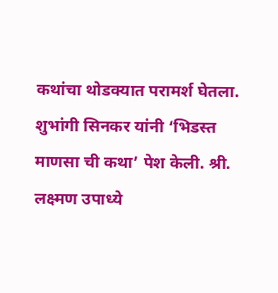कथांचा थोडक्यात परामर्श घेतला. शुभांगी सिनकर यांनी ‘भिडस्त माणसा ची कथा’ पेश केली. श्री. लक्ष्मण उपाध्ये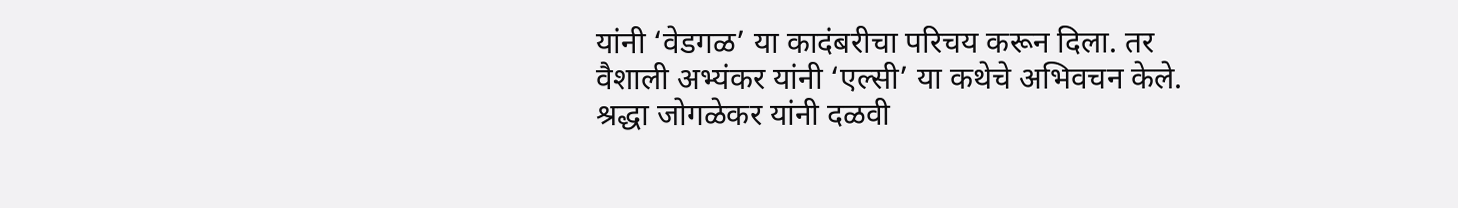यांनी ‘वेडगळ’ या कादंबरीचा परिचय करून दिला. तर वैशाली अभ्यंकर यांनी ‘एल्सी’ या कथेचे अभिवचन केले. श्रद्धा जोगळेकर यांनी दळवी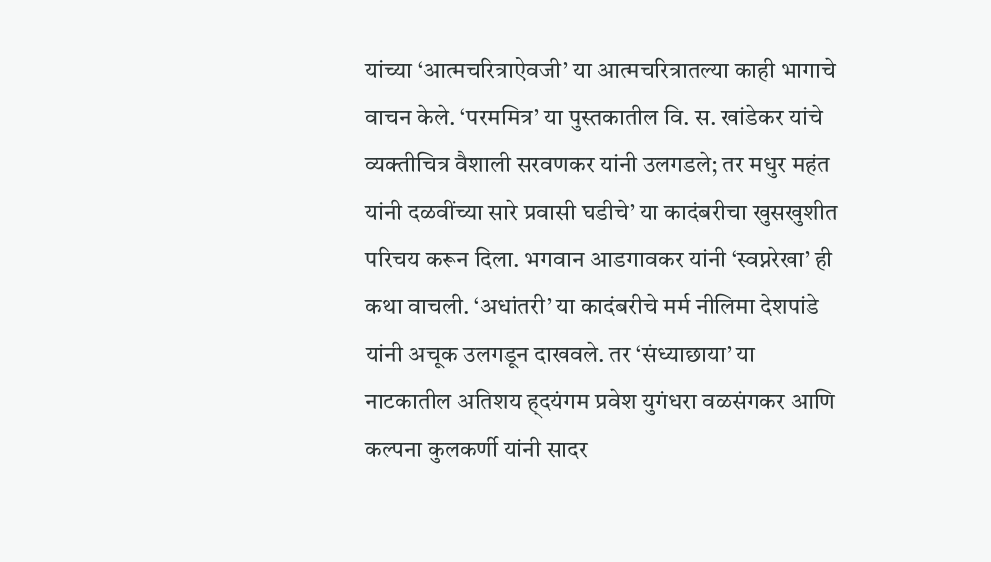यांच्या ‘आत्मचरित्राऐवजी’ या आत्मचरित्रातल्या काही भागाचे वाचन केले. ‘परममित्र’ या पुस्तकातील वि. स. खांडेकर यांचे व्यक्तीचित्र वैशाली सरवणकर यांनी उलगडले; तर मधुर महंत यांनी दळवींच्या सारे प्रवासी घडीचे’ या कादंबरीचा खुसखुशीत परिचय करून दिला. भगवान आडगावकर यांनी ‘स्वप्नरेखा’ ही कथा वाचली. ‘अधांतरी’ या कादंबरीचे मर्म नीलिमा देशपांडे यांनी अचूक उलगडून दाखवले. तर ‘संध्याछाया’ या नाटकातील अतिशय ह्दयंगम प्रवेश युगंधरा वळसंगकर आणि कल्पना कुलकर्णी यांनी सादर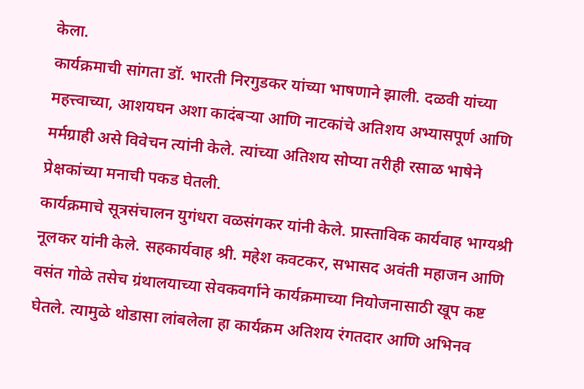केला.
कार्यक्रमाची सांगता डॉ. भारती निरगुडकर यांच्या भाषणाने झाली. दळवी यांच्या महत्त्वाच्या, आशयघन अशा कादंबऱ्या आणि नाटकांचे अतिशय अभ्यासपूर्ण आणि मर्मग्राही असे विवेचन त्यांनी केले. त्यांच्या अतिशय सोप्या तरीही रसाळ भाषेने प्रेक्षकांच्या मनाची पकड घेतली.
कार्यक्रमाचे सूत्रसंचालन युगंधरा वळसंगकर यांनी केले. प्रास्ताविक कार्यवाह भाग्यश्री नूलकर यांनी केले. सहकार्यवाह श्री. महेश कवटकर, सभासद अवंती महाजन आणि वसंत गोळे तसेच ग्रंथालयाच्या सेवकवर्गाने कार्यक्रमाच्या नियोजनासाठी खूप कष्ट घेतले. त्यामुळे थोडासा लांबलेला हा कार्यक्रम अतिशय रंगतदार आणि अभिनव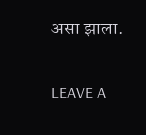असा झाला.

LEAVE A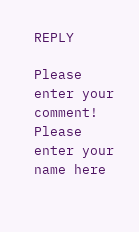REPLY

Please enter your comment!
Please enter your name here